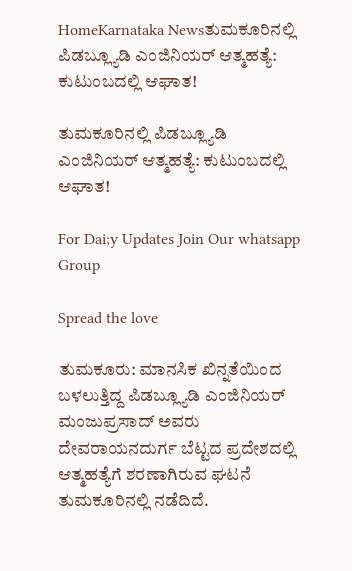HomeKarnataka Newsತುಮಕೂರಿನಲ್ಲಿ ಪಿಡಬ್ಲ್ಯೂಡಿ ಎಂಜಿನಿಯರ್ ಆತ್ಮಹತ್ಯೆ: ಕುಟುಂಬದಲ್ಲಿ ಆಘಾತ!

ತುಮಕೂರಿನಲ್ಲಿ ಪಿಡಬ್ಲ್ಯೂಡಿ ಎಂಜಿನಿಯರ್ ಆತ್ಮಹತ್ಯೆ: ಕುಟುಂಬದಲ್ಲಿ ಆಘಾತ!

For Dai;y Updates Join Our whatsapp Group

Spread the love

ತುಮಕೂರು: ಮಾನಸಿಕ ಖಿನ್ನತೆಯಿಂದ ಬಳಲುತ್ತಿದ್ದ ಪಿಡಬ್ಲ್ಯೂಡಿ ಎಂಜಿನಿಯರ್ ಮಂಜುಪ್ರಸಾದ್ ಅವರು ದೇವರಾಯನದುರ್ಗ ಬೆಟ್ಟದ ಪ್ರದೇಶದಲ್ಲಿ ಆತ್ಮಹತ್ಯೆಗೆ ಶರಣಾಗಿರುವ ಘಟನೆ ತುಮಕೂರಿನಲ್ಲಿ ನಡೆದಿದೆ.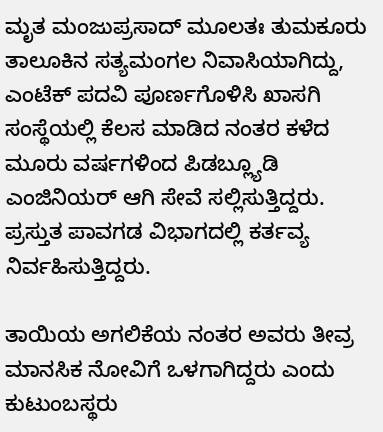ಮೃತ ಮಂಜುಪ್ರಸಾದ್ ಮೂಲತಃ ತುಮಕೂರು ತಾಲೂಕಿನ ಸತ್ಯಮಂಗಲ ನಿವಾಸಿಯಾಗಿದ್ದು, ಎಂಟೆಕ್ ಪದವಿ ಪೂರ್ಣಗೊಳಿಸಿ ಖಾಸಗಿ ಸಂಸ್ಥೆಯಲ್ಲಿ ಕೆಲಸ ಮಾಡಿದ ನಂತರ ಕಳೆದ ಮೂರು ವರ್ಷಗಳಿಂದ ಪಿಡಬ್ಲ್ಯೂಡಿ ಎಂಜಿನಿಯರ್ ಆಗಿ ಸೇವೆ ಸಲ್ಲಿಸುತ್ತಿದ್ದರು. ಪ್ರಸ್ತುತ ಪಾವಗಡ ವಿಭಾಗದಲ್ಲಿ ಕರ್ತವ್ಯ ನಿರ್ವಹಿಸುತ್ತಿದ್ದರು.

ತಾಯಿಯ ಅಗಲಿಕೆಯ ನಂತರ ಅವರು ತೀವ್ರ ಮಾನಸಿಕ ನೋವಿಗೆ ಒಳಗಾಗಿದ್ದರು ಎಂದು ಕುಟುಂಬಸ್ಥರು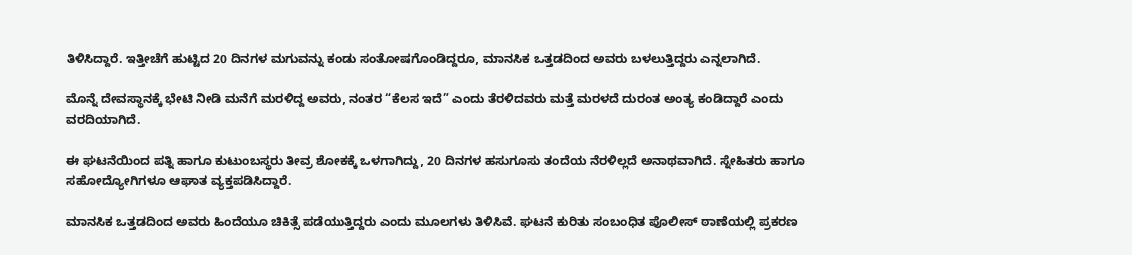ತಿಳಿಸಿದ್ದಾರೆ. ಇತ್ತೀಚೆಗೆ ಹುಟ್ಟಿದ 20 ದಿನಗಳ ಮಗುವನ್ನು ಕಂಡು ಸಂತೋಷಗೊಂಡಿದ್ದರೂ, ಮಾನಸಿಕ ಒತ್ತಡದಿಂದ ಅವರು ಬಳಲುತ್ತಿದ್ದರು ಎನ್ನಲಾಗಿದೆ.

ಮೊನ್ನೆ ದೇವಸ್ಥಾನಕ್ಕೆ ಭೇಟಿ ನೀಡಿ ಮನೆಗೆ ಮರಳಿದ್ದ ಅವರು, ನಂತರ “ಕೆಲಸ ಇದೆ” ಎಂದು ತೆರಳಿದವರು ಮತ್ತೆ ಮರಳದೆ ದುರಂತ ಅಂತ್ಯ ಕಂಡಿದ್ದಾರೆ ಎಂದು ವರದಿಯಾಗಿದೆ.

ಈ ಘಟನೆಯಿಂದ ಪತ್ನಿ ಹಾಗೂ ಕುಟುಂಬಸ್ಥರು ತೀವ್ರ ಶೋಕಕ್ಕೆ ಒಳಗಾಗಿದ್ದು, 20 ದಿನಗಳ ಹಸುಗೂಸು ತಂದೆಯ ನೆರಳಿಲ್ಲದೆ ಅನಾಥವಾಗಿದೆ. ಸ್ನೇಹಿತರು ಹಾಗೂ ಸಹೋದ್ಯೋಗಿಗಳೂ ಆಘಾತ ವ್ಯಕ್ತಪಡಿಸಿದ್ದಾರೆ.

ಮಾನಸಿಕ ಒತ್ತಡದಿಂದ ಅವರು ಹಿಂದೆಯೂ ಚಿಕಿತ್ಸೆ ಪಡೆಯುತ್ತಿದ್ದರು ಎಂದು ಮೂಲಗಳು ತಿಳಿಸಿವೆ. ಘಟನೆ ಕುರಿತು ಸಂಬಂಧಿತ ಪೊಲೀಸ್ ಠಾಣೆಯಲ್ಲಿ ಪ್ರಕರಣ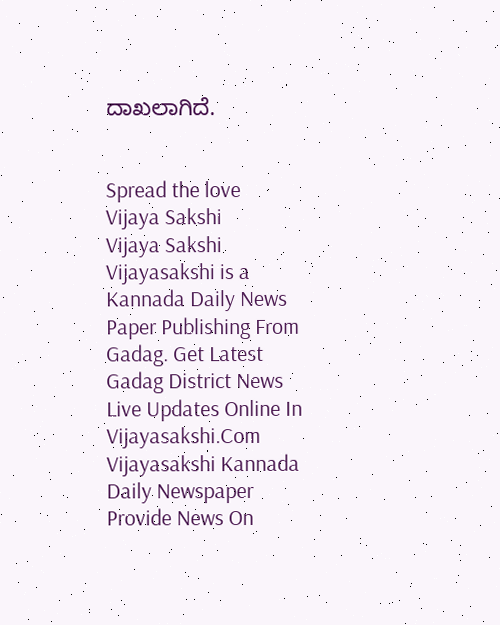ದಾಖಲಾಗಿದೆ.


Spread the love
Vijaya Sakshi
Vijaya Sakshi
Vijayasakshi is a Kannada Daily News Paper Publishing From Gadag. Get Latest Gadag District News Live Updates Online In Vijayasakshi.Com Vijayasakshi Kannada Daily Newspaper Provide News On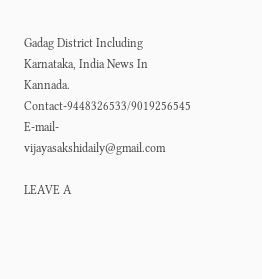Gadag District Including Karnataka, India News In Kannada. Contact-9448326533/9019256545 E-mail-vijayasakshidaily@gmail.com

LEAVE A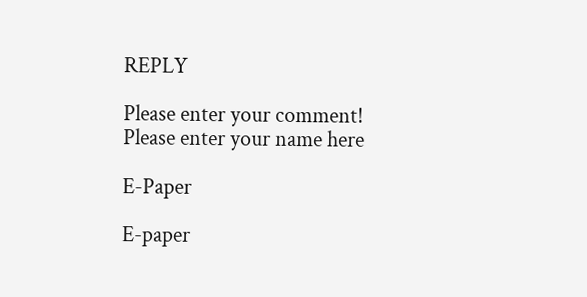REPLY

Please enter your comment!
Please enter your name here

E-Paper

E-paper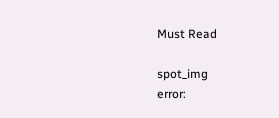Must Read

spot_img
error: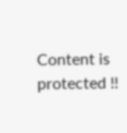Content is protected !!